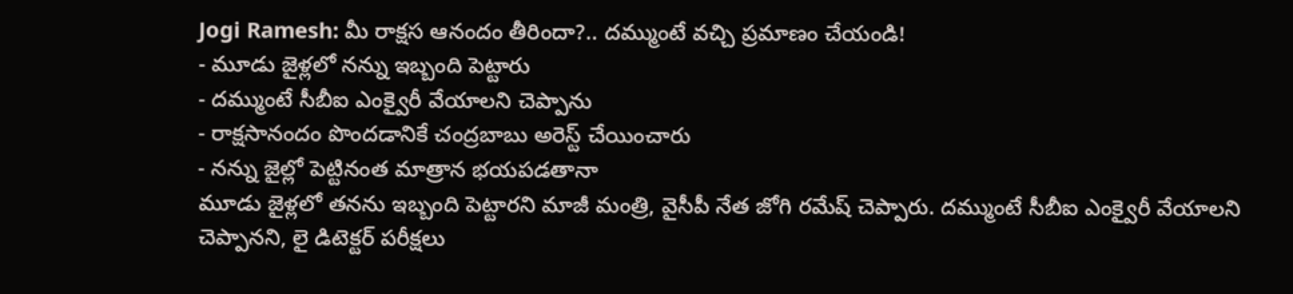Jogi Ramesh: మీ రాక్షస ఆనందం తీరిందా?.. దమ్ముంటే వచ్చి ప్రమాణం చేయండి!
- మూడు జైళ్లలో నన్ను ఇబ్బంది పెట్టారు
- దమ్ముంటే సీబీఐ ఎంక్వైరీ వేయాలని చెప్పాను
- రాక్షసానందం పొందడానికే చంద్రబాబు అరెస్ట్ చేయించారు
- నన్ను జైల్లో పెట్టినంత మాత్రాన భయపడతానా
మూడు జైళ్లలో తనను ఇబ్బంది పెట్టారని మాజీ మంత్రి, వైసీపీ నేత జోగి రమేష్ చెప్పారు. దమ్ముంటే సీబీఐ ఎంక్వైరీ వేయాలని చెప్పానని, లై డిటెక్టర్ పరీక్షలు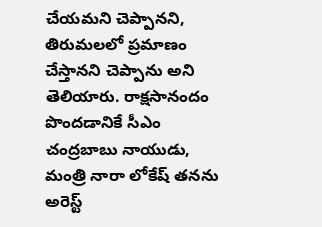చేయమని చెప్పానని, తిరుమలలో ప్రమాణం చేస్తానని చెప్పాను అని తెలియారు. రాక్షసానందం పొందడానికే సీఎం చంద్రబాబు నాయుడు, మంత్రి నారా లోకేష్ తనను అరెస్ట్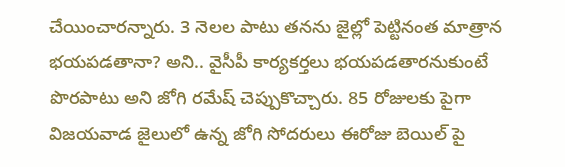చేయించారన్నారు. 3 నెలల పాటు తనను జైల్లో పెట్టినంత మాత్రాన భయపడతానా? అని.. వైసీపీ కార్యకర్తలు భయపడతారనుకుంటే పొరపాటు అని జోగి రమేష్ చెప్పుకొచ్చారు. 85 రోజులకు పైగా విజయవాడ జైలులో ఉన్న జోగి సోదరులు ఈరోజు బెయిల్ పై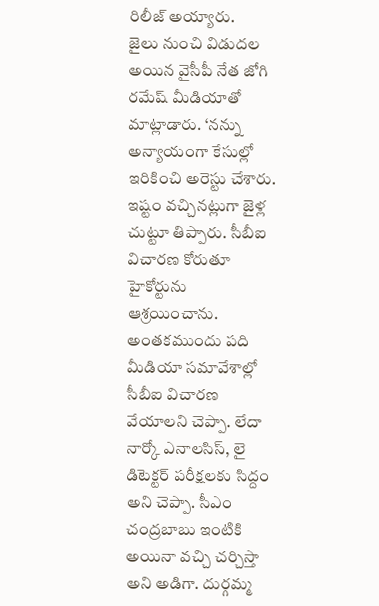రిలీజ్ అయ్యారు.
జైలు నుంచి విడుదల అయిన వైసీపీ నేత జోగి రమేష్ మీడియాతో మాట్లాడారు. ‘నన్ను అన్యాయంగా కేసుల్లో ఇరికించి అరెస్టు చేశారు. ఇష్టం వచ్చినట్లుగా జైళ్ల చుట్టూ తిప్పారు. సీబీఐ విచారణ కోరుతూ హైకోర్టును ఆశ్రయించాను. అంతకముందు పది మీడియా సమావేశాల్లో సీబీఐ విచారణ వేయాలని చెప్పా. లేదా నార్కో ఎనాలసిస్, లై డిటెక్టర్ పరీక్షలకు సిద్దం అని చెప్పా. సీఎం చంద్రబాబు ఇంటికి అయినా వచ్చి చర్చిస్తా అని అడిగా. దుర్గమ్మ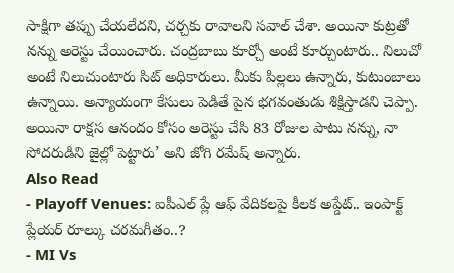సాక్షిగా తప్పు చేయలేదని, చర్చకు రావాలని సవాల్ చేశా. అయినా కుట్రతో నన్ను అరెస్టు చేయించారు. చంద్రబాబు కూర్చో అంటే కూర్చుంటారు.. నిలుచో అంటే నిలుచుంటారు సిట్ అధికారులు. మీకు పిల్లలు ఉన్నారు, కుటుంబాలు ఉన్నాయి. అన్యాయంగా కేసులు పెడితే పైన భగవంతుడు శిక్షిస్తాడని చెప్పా. అయినా రాక్షస ఆనందం కోసం అరెస్టు చేసి 83 రోజుల పాటు నన్ను, నా సోదరుడిని జైల్లో పెట్టారు’ అని జోగి రమేష్ అన్నారు.
Also Read
- Playoff Venues: ఐపీఎల్ ప్లే ఆఫ్ వేదికలపై కీలక అప్డేట్.. ఇంపాక్ట్ ప్లేయర్ రూల్కు చరమగీతం..?
- MI Vs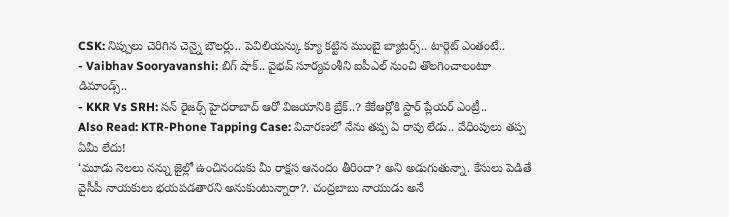CSK: నిప్పులు చెరిగిన చెన్నై బౌలర్లు.. పెవిలియన్కు క్యూ కట్టిన ముంబై బ్యాటర్స్.. టార్గెట్ ఎంతంటే..
- Vaibhav Sooryavanshi: బిగ్ షాక్.. వైభవ్ సూర్యవంశీని ఐపీఎల్ నుంచి తొలగించాలంటూ డిమాండ్స్..
- KKR Vs SRH: సన్ రైజర్స్ హైదరాబాద్ ఆరో విజయానికి బ్రేక్..? కేకేఆర్లోకి స్టార్ ప్లేయర్ ఎంట్రీ..
Also Read: KTR-Phone Tapping Case: విచారణలో నేను తప్ప ఏ రావు లేడు.. వేధింపులు తప్ప ఏమీ లేదు!
‘మూడు నెలలు నన్ను జైల్లో ఉంచినందుకు మీ రాక్షస ఆనందం తీరిందా? అని అడుగుతున్నా. కేసులు పెడితే వైసీపీ నాయకులు భయపడతారని అనుకుంటున్నారా?. చంద్రబాబు నాయుడు అనే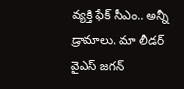వ్యక్తి ఫేక్ సీఎం.. అన్నీ డ్రామాలు. మా లీడర్ వైఎస్ జగన్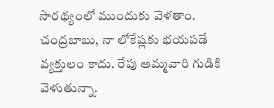సారథ్యంలో ముందుకు వెళతాం. చంద్రబాబు, నా లోకేష్లకు భయపడే వ్యక్తులం కాదు. రేపు అమ్మవారి గుడికి వెళుతున్నా.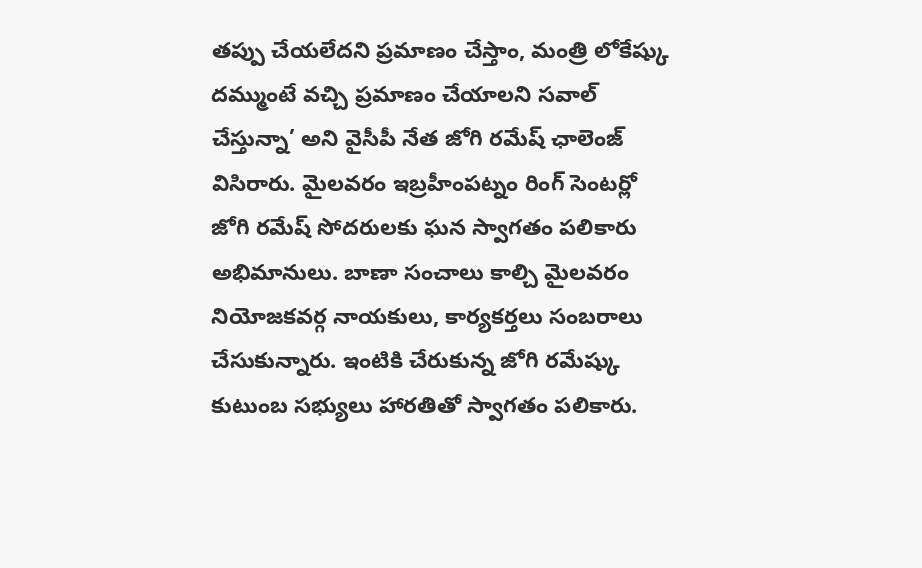తప్పు చేయలేదని ప్రమాణం చేస్తాం, మంత్రి లోకేష్కు దమ్ముంటే వచ్చి ప్రమాణం చేయాలని సవాల్ చేస్తున్నా’ అని వైసీపీ నేత జోగి రమేష్ ఛాలెంజ్ విసిరారు. మైలవరం ఇబ్రహీంపట్నం రింగ్ సెంటర్లో జోగి రమేష్ సోదరులకు ఘన స్వాగతం పలికారు అభిమానులు. బాణా సంచాలు కాల్చి మైలవరం నియోజకవర్గ నాయకులు, కార్యకర్తలు సంబరాలు చేసుకున్నారు. ఇంటికి చేరుకున్న జోగి రమేష్కు కుటుంబ సభ్యులు హారతితో స్వాగతం పలికారు.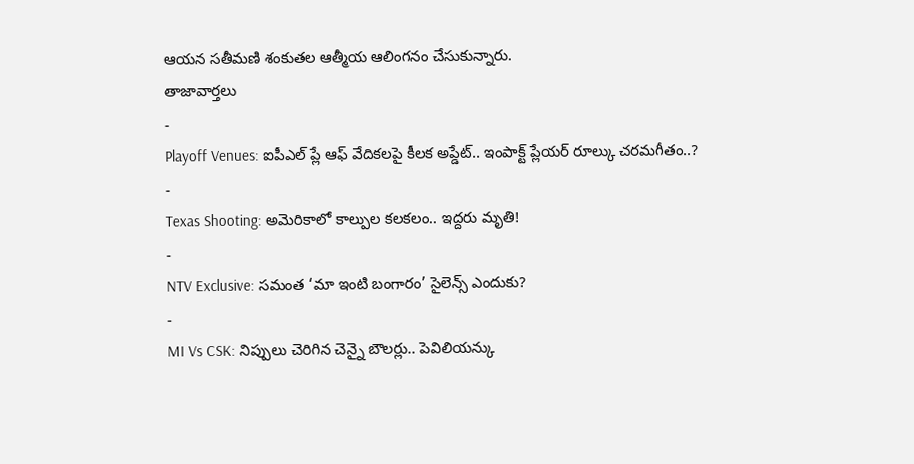ఆయన సతీమణి శంకుతల ఆత్మీయ ఆలింగనం చేసుకున్నారు.
తాజావార్తలు
-
Playoff Venues: ఐపీఎల్ ప్లే ఆఫ్ వేదికలపై కీలక అప్డేట్.. ఇంపాక్ట్ ప్లేయర్ రూల్కు చరమగీతం..?
-
Texas Shooting: అమెరికాలో కాల్పుల కలకలం.. ఇద్దరు మృతి!
-
NTV Exclusive: సమంత ‘మా ఇంటి బంగారం’ సైలెన్స్ ఎందుకు?
-
MI Vs CSK: నిప్పులు చెరిగిన చెన్నై బౌలర్లు.. పెవిలియన్కు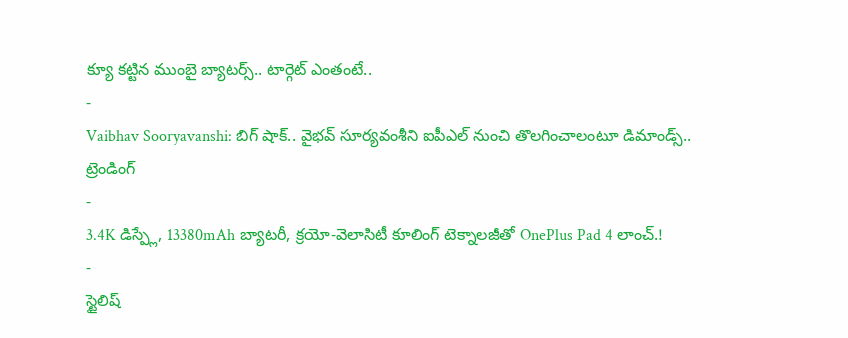క్యూ కట్టిన ముంబై బ్యాటర్స్.. టార్గెట్ ఎంతంటే..
-
Vaibhav Sooryavanshi: బిగ్ షాక్.. వైభవ్ సూర్యవంశీని ఐపీఎల్ నుంచి తొలగించాలంటూ డిమాండ్స్..
ట్రెండింగ్
-
3.4K డిస్ప్లే, 13380mAh బ్యాటరీ, క్రయో-వెలాసిటీ కూలింగ్ టెక్నాలజీతో OnePlus Pad 4 లాంచ్.!
-
స్టైలిష్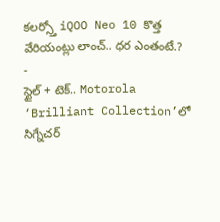కలర్స్తో iQOO Neo 10 కొత్త వేరియంట్లు లాంచ్.. ధర ఎంతంటే.?
-
స్టైల్ + టెక్.. Motorola ‘Brilliant Collection’లో సిగ్నేచర్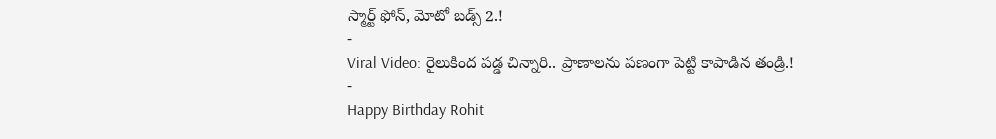స్మార్ట్ ఫోన్, మోటో బడ్స్ 2.!
-
Viral Video: రైలుకింద పడ్డ చిన్నారి.. ప్రాణాలను పణంగా పెట్టి కాపాడిన తండ్రి.!
-
Happy Birthday Rohit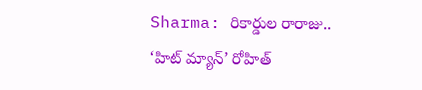Sharma: రికార్డుల రారాజు.. ‘హిట్ మ్యాన్’ రోహిత్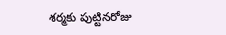శర్మకు పుట్టినరోజు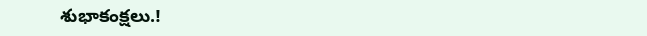శుభాకంక్షలు.!